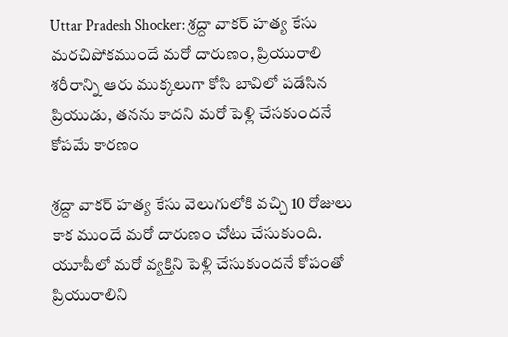Uttar Pradesh Shocker: శ్రద్దా వాకర్‌ హత్య కేసు మరచిపోకముందే మరో దారుణం, ప్రియురాలి శరీరాన్ని ఆరు ముక్కలుగా కోసి బావిలో పడేసిన ప్రియుడు, తనను కాదని మరో పెళ్లి చేసకుందనే కోపమే కారణం

శ్రద్దా వాకర్‌ హత్య కేసు వెలుగులోకి వచ్చి 10 రోజులు కాక ముందే మరో దారుణం చోటు చేసుకుంది. యూపీలో మరో వ్యక్తిని పెళ్లి చేసుకుందనే కోపంతో ప్రియురాలిని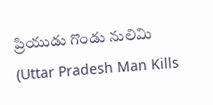ప్రియుడు గొండు నులిమి (Uttar Pradesh Man Kills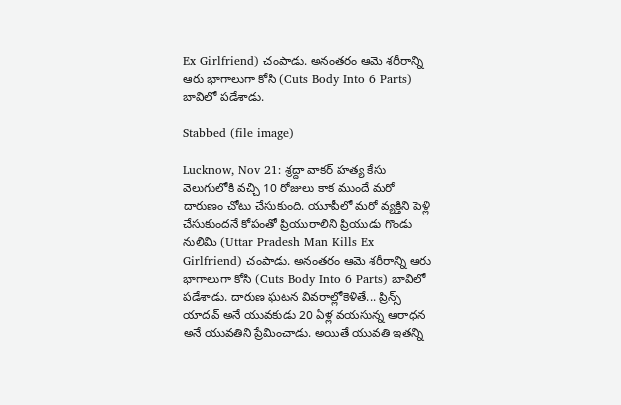Ex Girlfriend) చంపాడు. అనంతరం ఆమె శరీరాన్ని ఆరు భాగాలుగా కోసి (Cuts Body Into 6 Parts) బావిలో పడేశాడు.

Stabbed (file image)

Lucknow, Nov 21: శ్రద్దా వాకర్‌ హత్య కేసు వెలుగులోకి వచ్చి 10 రోజులు కాక ముందే మరో దారుణం చోటు చేసుకుంది. యూపీలో మరో వ్యక్తిని పెళ్లి చేసుకుందనే కోపంతో ప్రియురాలిని ప్రియుడు గొండు నులిమి (Uttar Pradesh Man Kills Ex Girlfriend) చంపాడు. అనంతరం ఆమె శరీరాన్ని ఆరు భాగాలుగా కోసి (Cuts Body Into 6 Parts) బావిలో పడేశాడు. దారుణ ఘటన వివరాల్లోకెళితే... ప్రిన్స్‌ యాదవ్‌ అనే యువకుడు 20 ఏళ్ల వయసున్న ఆరాధన అనే యువతిని ప్రేమించాడు. అయితే యువతి ఇతన్ని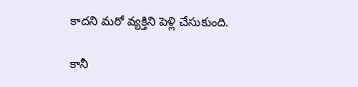కాదని మరో వ్యక్తిని పెళ్లి చేసుకుంది.

కానీ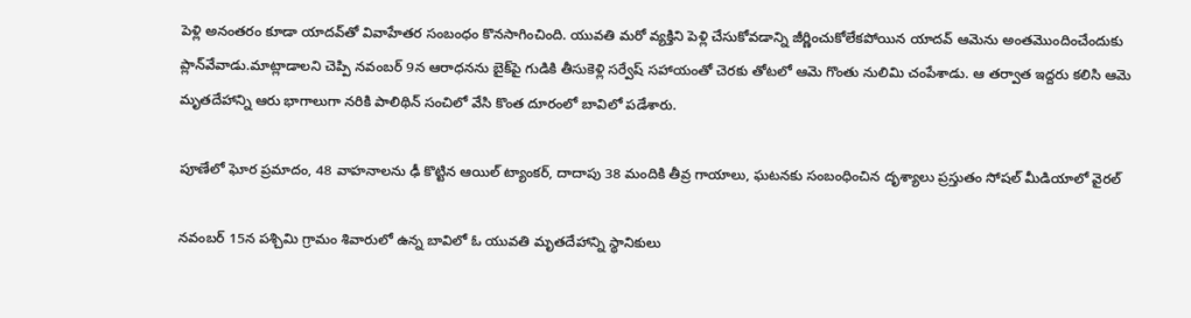పెళ్లి అనంతరం కూడా యాదవ్‌తో వివాహేతర సంబంధం కొనసాగించింది. యువతి మరో వ్యక్తిని పెళ్లి చేసుకోవడాన్ని జీర్ణించుకోలేకపోయిన యాదవ్‌ ఆమెను అంతమొందించేందుకు ప్లాన్‌వేవాడు.మాట్లాడాలని చెప్పి నవంబర్‌ 9న ఆరాధనను బైక్‌పై గుడికి తీసుకెళ్లి సర్వేష్ సహాయంతో చెరకు తోటలో ఆమె గొంతు నులిమి చంపేశాడు. ఆ తర్వాత ఇద్దరు కలిసి ఆమె మృతదేహాన్ని ఆరు భాగాలుగా నరికి పాలిథిన్ సంచిలో వేసి కొంత దూరంలో బావిలో పడేశారు.

పూణేలో ఘోర ప్రమాదం, 48 వాహనాలను ఢీ కొట్టిన ఆయిల్‌ ట్యాంకర్‌, దాదాపు 38 మందికి తీవ్ర గాయాలు, ఘటనకు సంబంధించిన దృశ్యాలు ప్రస్తుతం సోషల్‌ మీడియాలో వైరల్‌

నవంబర్‌ 15న పశ్చిమి గ్రామం శివారులో ఉన్న బావిలో ఓ యువతి మృతదేహాన్ని స్థానికులు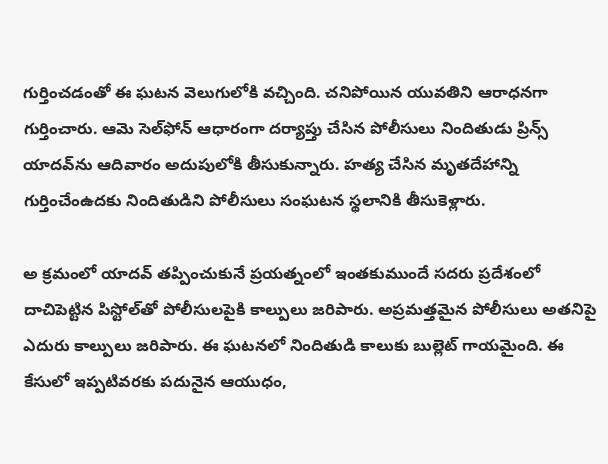గుర్తించడంతో ఈ ఘటన వెలుగులోకి వచ్చింది. చనిపోయిన యువతిని ఆరాధనగా గుర్తించారు. ఆమె సెల్‌ఫోన్‌ ఆధారంగా దర్యాప్తు చేసిన పోలీసులు నిందితుడు ప్రిన్స్‌ యాదవ్‌ను ఆదివారం అదుపులోకి తీసుకున్నారు. హత్య చేసిన మృతదేహాన్ని గుర్తించేంఉదకు నిందితుడిని పోలీసులు సంఘటన స్థలానికి తీసుకెళ్లారు.

అ క్రమంలో యాదవ్‌ తప్పించుకునే ప్రయత్నంలో ఇంతకుముందే సదరు ప్రదేశంలో దాచిపెట్టిన పిస్టోల్‌తో పోలీసులపైకి కాల్పులు జరిపారు. అప్రమత్తమైన పోలీసులు అతనిపై ఎదురు కాల్పులు జరిపారు. ఈ ఘటనలో నిందితుడి కాలుకు బుల్లెట్‌ గాయమైంది. ఈ కేసులో ఇప్పటివరకు పదునైన ఆయుధం,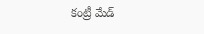కంట్రీ మేడ్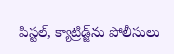పిస్టల్, క్యాట్రిడ్జ్‌ను పోలీసులు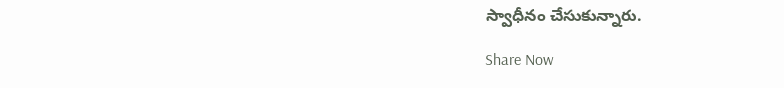స్వాధీనం చేసుకున్నారు.

Share Now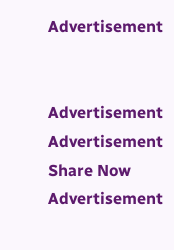Advertisement


Advertisement
Advertisement
Share Now
Advertisement